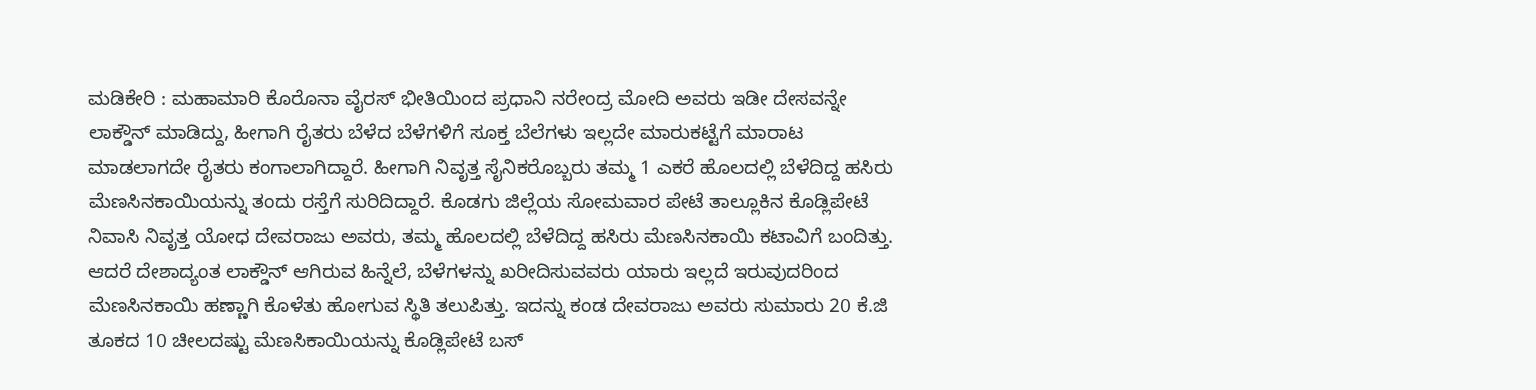ಮಡಿಕೇರಿ : ಮಹಾಮಾರಿ ಕೊರೊನಾ ವೈರಸ್ ಭೀತಿಯಿಂದ ಪ್ರಧಾನಿ ನರೇಂದ್ರ ಮೋದಿ ಅವರು ಇಡೀ ದೇಸವನ್ನೇ ಲಾಕ್ಡೌನ್ ಮಾಡಿದ್ದು, ಹೀಗಾಗಿ ರೈತರು ಬೆಳೆದ ಬೆಳೆಗಳಿಗೆ ಸೂಕ್ತ ಬೆಲೆಗಳು ಇಲ್ಲದೇ ಮಾರುಕಟ್ಟೆಗೆ ಮಾರಾಟ ಮಾಡಲಾಗದೇ ರೈತರು ಕಂಗಾಲಾಗಿದ್ದಾರೆ. ಹೀಗಾಗಿ ನಿವೃತ್ತ ಸೈನಿಕರೊಬ್ಬರು ತಮ್ಮ 1 ಎಕರೆ ಹೊಲದಲ್ಲಿ ಬೆಳೆದಿದ್ದ ಹಸಿರು ಮೆಣಸಿನಕಾಯಿಯನ್ನು ತಂದು ರಸ್ತೆಗೆ ಸುರಿದಿದ್ದಾರೆ. ಕೊಡಗು ಜಿಲ್ಲೆಯ ಸೋಮವಾರ ಪೇಟೆ ತಾಲ್ಲೂಕಿನ ಕೊಡ್ಲಿಪೇಟೆ ನಿವಾಸಿ ನಿವೃತ್ತ ಯೋಧ ದೇವರಾಜು ಅವರು, ತಮ್ಮ ಹೊಲದಲ್ಲಿ ಬೆಳೆದಿದ್ದ ಹಸಿರು ಮೆಣಸಿನಕಾಯಿ ಕಟಾವಿಗೆ ಬಂದಿತ್ತು. ಆದರೆ ದೇಶಾದ್ಯಂತ ಲಾಕ್ಡೌನ್ ಆಗಿರುವ ಹಿನ್ನೆಲೆ, ಬೆಳೆಗಳನ್ನು ಖರೀದಿಸುವವರು ಯಾರು ಇಲ್ಲದೆ ಇರುವುದರಿಂದ ಮೆಣಸಿನಕಾಯಿ ಹಣ್ಣಾಗಿ ಕೊಳೆತು ಹೋಗುವ ಸ್ಥಿತಿ ತಲುಪಿತ್ತು. ಇದನ್ನು ಕಂಡ ದೇವರಾಜು ಅವರು ಸುಮಾರು 20 ಕೆ.ಜಿ ತೂಕದ 10 ಚೀಲದಷ್ಟು ಮೆಣಸಿಕಾಯಿಯನ್ನು ಕೊಡ್ಲಿಪೇಟೆ ಬಸ್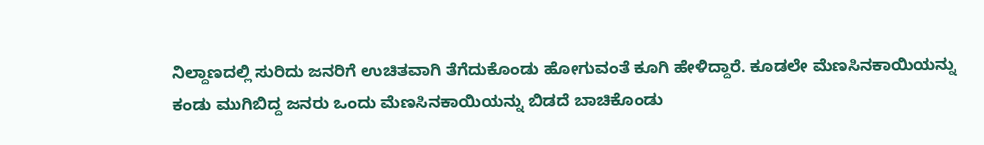ನಿಲ್ದಾಣದಲ್ಲಿ ಸುರಿದು ಜನರಿಗೆ ಉಚಿತವಾಗಿ ತೆಗೆದುಕೊಂಡು ಹೋಗುವಂತೆ ಕೂಗಿ ಹೇಳಿದ್ದಾರೆ. ಕೂಡಲೇ ಮೆಣಸಿನಕಾಯಿಯನ್ನು ಕಂಡು ಮುಗಿಬಿದ್ದ ಜನರು ಒಂದು ಮೆಣಸಿನಕಾಯಿಯನ್ನು ಬಿಡದೆ ಬಾಚಿಕೊಂಡು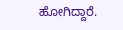ಹೋಗಿದ್ದಾರೆ.